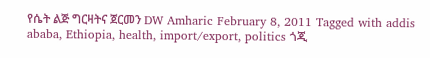የሴት ልጅ ግርዛትና ጀርመን DW Amharic February 8, 2011 Tagged with addis ababa, Ethiopia, health, import/export, politics ጎጂ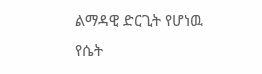ልማዳዊ ድርጊት የሆነዉ የሴት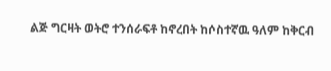ልጅ ግርዛት ወትሮ ተንሰራፍቶ ከኖረበት ከሶስተኛዉ ዓለም ከቅርብ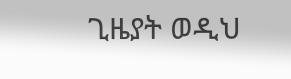ጊዜያት ወዲህ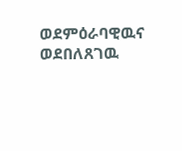ወደምዕራባዊዉና ወደበለጸገዉ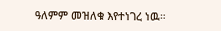ዓለምም መዝለቁ እየተነገረ ነዉ።